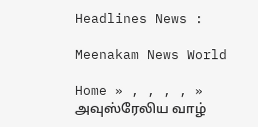Headlines News :

Meenakam News World

Home » , , , , » அவுஸ்ரேலிய வாழ்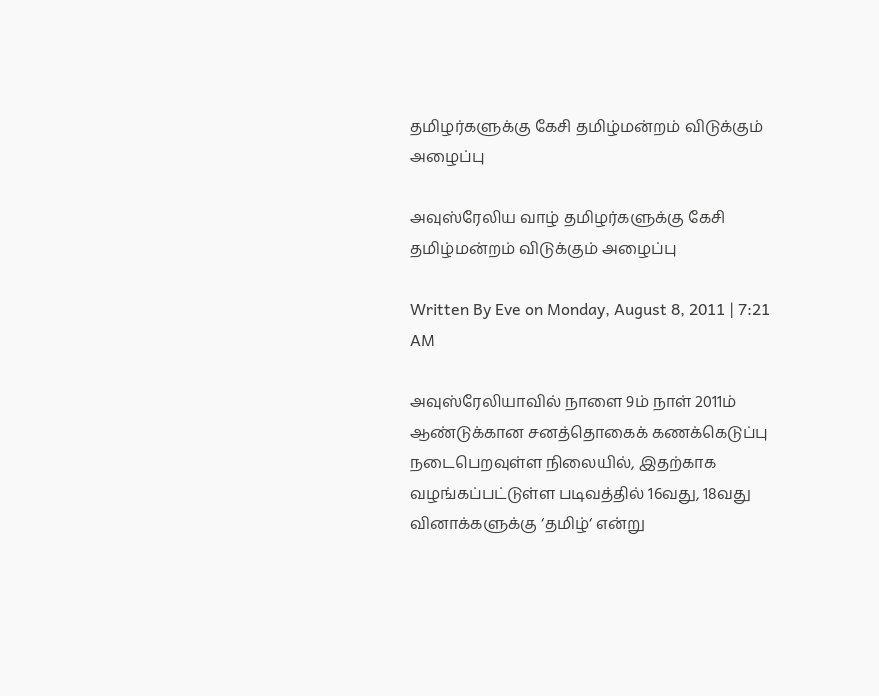தமிழர்களுக்கு கேசி தமிழ்மன்றம் விடுக்கும் அழைப்பு

அவுஸ்ரேலிய வாழ் தமிழர்களுக்கு கேசி தமிழ்மன்றம் விடுக்கும் அழைப்பு

Written By Eve on Monday, August 8, 2011 | 7:21 AM

அவுஸ்ரேலியாவில் நாளை 9ம் நாள் 2011ம் ஆண்டுக்கான சனத்தொகைக் கணக்கெடுப்பு நடைபெறவுள்ள நிலையில், இதற்காக வழங்கப்பட்டுள்ள படிவத்தில் 16வது, 18வது வினாக்களுக்கு ‘தமிழ்‘ என்று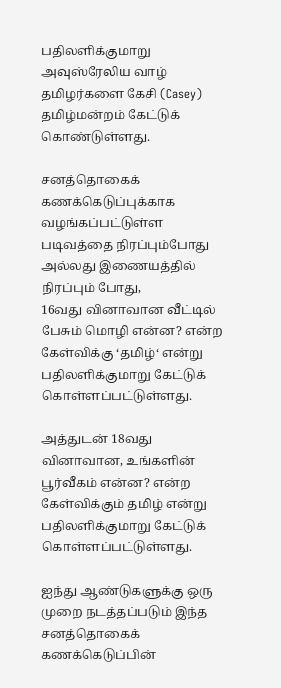பதிலளிக்குமாறு அவுஸ்ரேலிய வாழ் தமிழர்களை கேசி (Casey) தமிழ்மன்றம் கேட்டுக் கொண்டுள்ளது.

சனத்தொகைக் கணக்கெடுப்புக்காக வழங்கப்பட்டுள்ள படிவத்தை நிரப்பும்போது அல்லது இணையத்தில் நிரப்பும் போது,
16வது வினாவான வீட்டில் பேசும் மொழி என்ன? என்ற கேள்விக்கு ‘தமிழ்‘ என்று பதிலளிக்குமாறு கேட்டுக் கொள்ளப்பட்டுள்ளது.

அத்துடன் 18வது வினாவான, உங்களின் பூர்வீகம் என்ன? என்ற கேள்விக்கும் தமிழ் என்று பதிலளிக்குமாறு கேட்டுக் கொள்ளப்பட்டுள்ளது.

ஐந்து ஆண்டுகளுக்கு ஒரு முறை நடத்தப்படும் இந்த சனத்தொகைக் கணக்கெடுப்பின்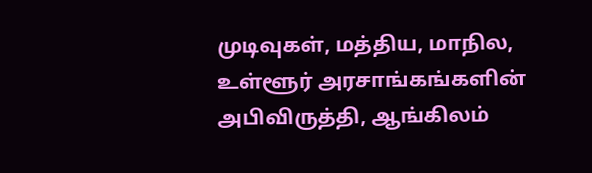முடிவுகள், மத்திய, மாநில, உள்ளூர் அரசாங்கங்களின் அபிவிருத்தி, ஆங்கிலம்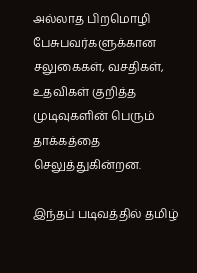அல்லாத பிறமொழி பேசுபவர்களுக்கான சலுகைகள், வசதிகள், உதவிகள் குறித்த முடிவுகளின் பெரும் தாக்கத்தை செலுத்துகின்றன.

இந்தப் படிவத்தில் தமிழ்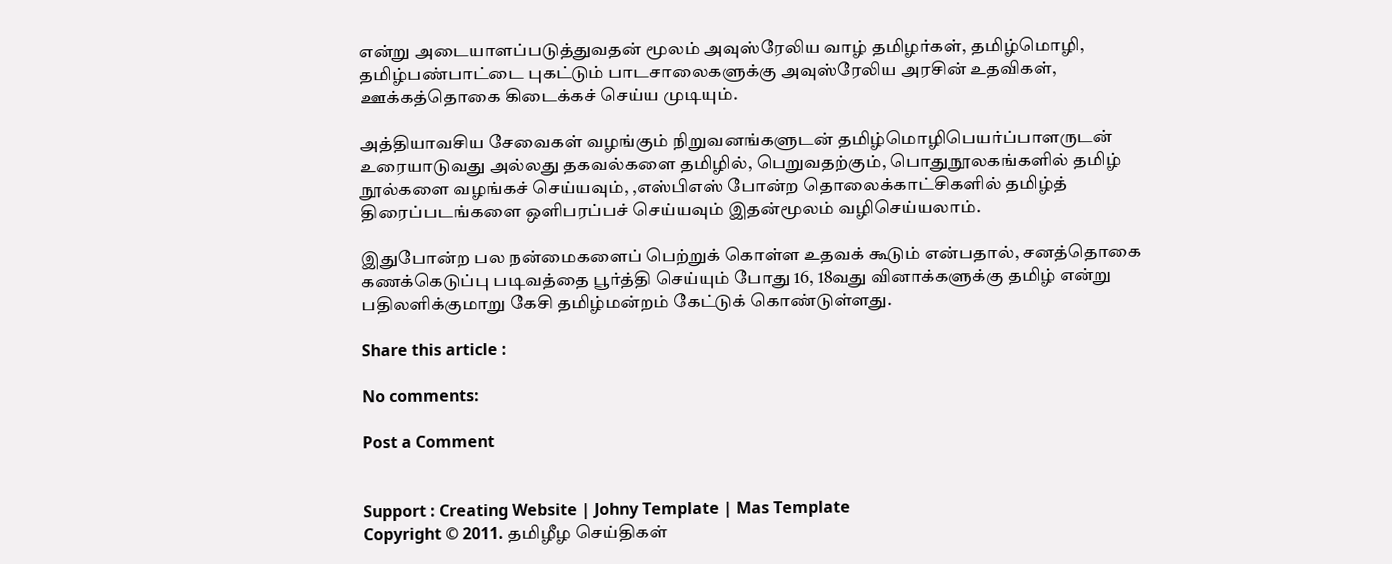என்று அடையாளப்படுத்துவதன் மூலம் அவுஸ்ரேலிய வாழ் தமிழர்கள், தமிழ்மொழி, தமிழ்பண்பாட்டை புகட்டும் பாடசாலைகளுக்கு அவுஸ்ரேலிய அரசின் உதவிகள், ஊக்கத்தொகை கிடைக்கச் செய்ய முடியும்.

அத்தியாவசிய சேவைகள் வழங்கும் நிறுவனங்களுடன் தமிழ்மொழிபெயர்ப்பாளருடன் உரையாடுவது அல்லது தகவல்களை தமிழில், பெறுவதற்கும், பொதுநூலகங்களில் தமிழ் நூல்களை வழங்கச் செய்யவும், ,எஸ்பிஎஸ் போன்ற தொலைக்காட்சிகளில் தமிழ்த் திரைப்படங்களை ஒளிபரப்பச் செய்யவும் இதன்மூலம் வழிசெய்யலாம்.

இதுபோன்ற பல நன்மைகளைப் பெற்றுக் கொள்ள உதவக் கூடும் என்பதால், சனத்தொகை கணக்கெடுப்பு படிவத்தை பூர்த்தி செய்யும் போது 16, 18வது வினாக்களுக்கு தமிழ் என்று பதிலளிக்குமாறு கேசி தமிழ்மன்றம் கேட்டுக் கொண்டுள்ளது.

Share this article :

No comments:

Post a Comment


Support : Creating Website | Johny Template | Mas Template
Copyright © 2011. தமிழீழ செய்திகள்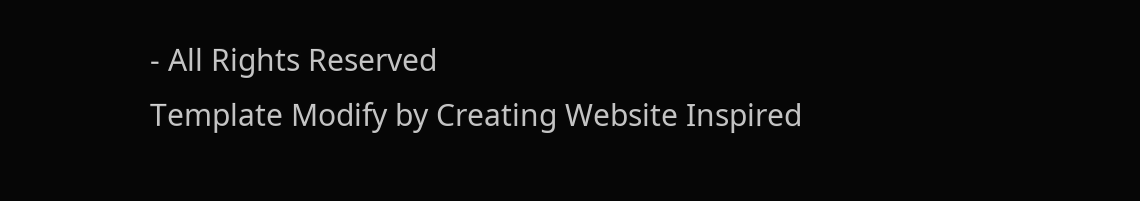- All Rights Reserved
Template Modify by Creating Website Inspired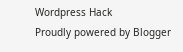Wordpress Hack
Proudly powered by Blogger